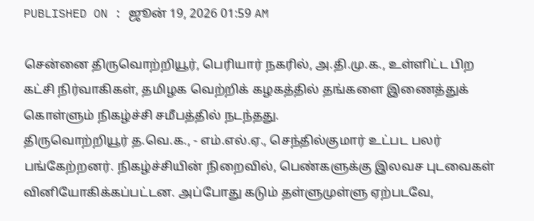PUBLISHED ON : ஜூன் 19, 2026 01:59 AM

சென்னை திருவொற்றியூர், பெரியார் நகரில், அ.தி.மு.க., உள்ளிட்ட பிற கட்சி நிர்வாகிகள், தமிழக வெற்றிக் கழகத்தில் தங்களை இணைத்துக் கொள்ளும் நிகழ்ச்சி சமீபத்தில் நடந்தது.
திருவொற்றியூர் த.வெ.க., - எம்.எல்.ஏ., செந்தில்குமார் உட்பட பலர் பங்கேற்றனர். நிகழ்ச்சியின் நிறைவில், பெண்களுக்கு இலவச புடவைகள் வினியோகிக்கப்பட்டன. அப்போது கடும் தள்ளுமுள்ளு ஏற்படவே,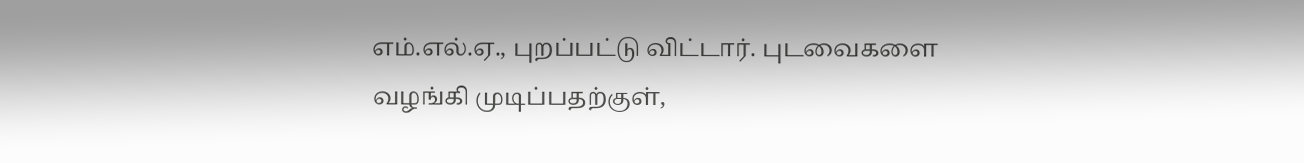எம்.எல்.ஏ., புறப்பட்டு விட்டார். புடவைகளை வழங்கி முடிப்பதற்குள்,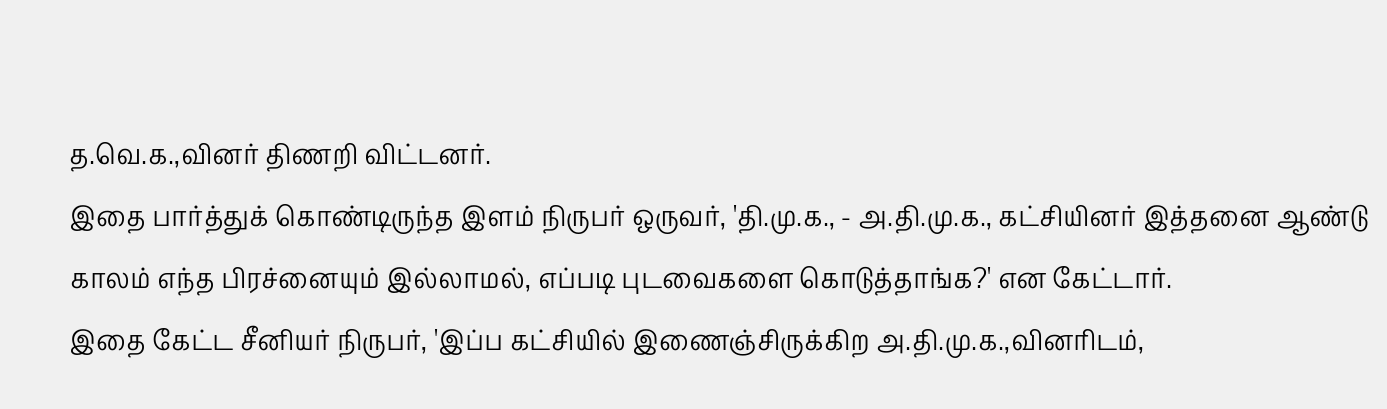த.வெ.க.,வினர் திணறி விட்டனர்.
இதை பார்த்துக் கொண்டிருந்த இளம் நிருபர் ஒருவர், 'தி.மு.க., - அ.தி.மு.க., கட்சியினர் இத்தனை ஆண்டு காலம் எந்த பிரச்னையும் இல்லாமல், எப்படி புடவைகளை கொடுத்தாங்க?' என கேட்டார்.
இதை கேட்ட சீனியர் நிருபர், 'இப்ப கட்சியில் இணைஞ்சிருக்கிற அ.தி.மு.க.,வினரிடம்,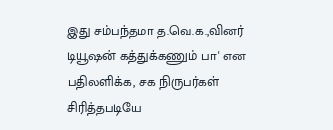இது சம்பந்தமா த.வெ.க.,வினர் டியூஷன் கத்துக்கணும் பா' என பதிலளிக்க, சக நிருபர்கள் சிரித்தபடியே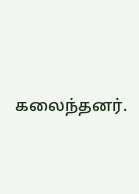கலைந்தனர்.